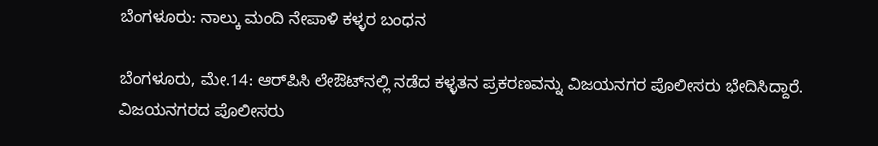ಬೆಂಗಳೂರು: ನಾಲ್ಕು ಮಂದಿ ನೇಪಾಳಿ ಕಳ್ಳರ ಬಂಧನ

ಬೆಂಗಳೂರು, ಮೇ.14: ಆರ್‌ಪಿಸಿ ಲೇಔಟ್‌ನಲ್ಲಿ ನಡೆದ ಕಳ್ಳತನ ಪ್ರಕರಣವನ್ನು ವಿಜಯನಗರ ಪೊಲೀಸರು ಭೇದಿಸಿದ್ದಾರೆ. ವಿಜಯನಗರದ ಪೊಲೀಸರು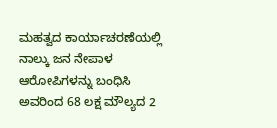ಮಹತ್ವದ ಕಾರ್ಯಾಚರಣೆಯಲ್ಲಿ ನಾಲ್ಕು ಜನ ನೇಪಾಳ ಆರೋಪಿಗಳನ್ನು ಬಂಧಿಸಿ ಅವರಿಂದ 68 ಲಕ್ಷ ಮೌಲ್ಯದ 2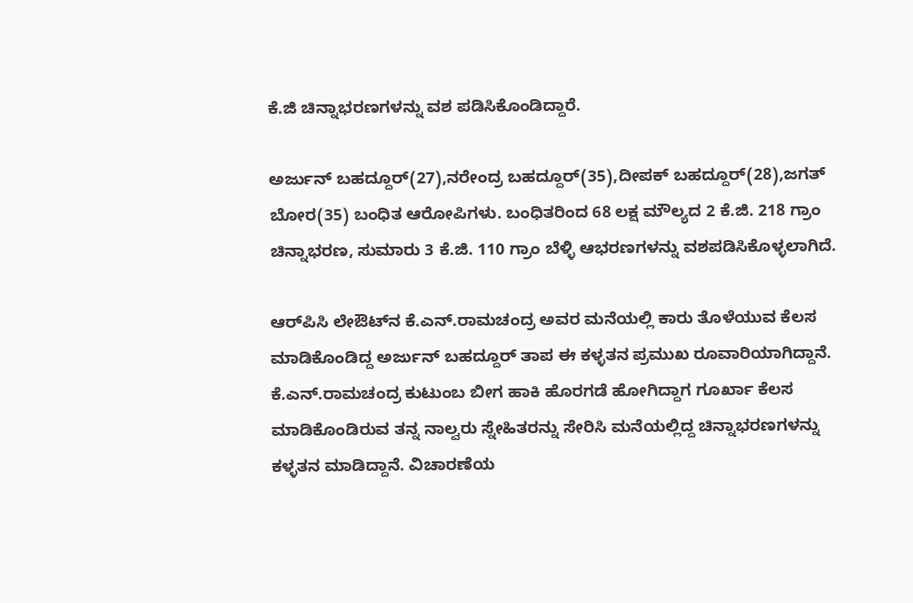ಕೆ.ಜಿ ಚಿನ್ನಾಭರಣಗಳನ್ನು ವಶ ಪಡಿಸಿಕೊಂಡಿದ್ದಾರೆ.

ಅರ್ಜುನ್ ಬಹದ್ದೂರ್(27),ನರೇಂದ್ರ ಬಹದ್ದೂರ್(35),ದೀಪಕ್ ಬಹದ್ದೂರ್(28),ಜಗತ್ ಬೋರ(35) ಬಂಧಿತ ಆರೋಪಿಗಳು. ಬಂಧಿತರಿಂದ 68 ಲಕ್ಷ ಮೌಲ್ಯದ 2 ಕೆ.ಜಿ. 218 ಗ್ರಾಂ ಚಿನ್ನಾಭರಣ, ಸುಮಾರು 3 ಕೆ.ಜಿ. 110 ಗ್ರಾಂ ಬೆಳ್ಳಿ ಆಭರಣಗಳನ್ನು ವಶಪಡಿಸಿಕೊಳ್ಳಲಾಗಿದೆ.

ಆರ್‌ಪಿಸಿ ಲೇಔಟ್‌‌ನ ಕೆ.ಎನ್.ರಾಮಚಂದ್ರ ಅವರ ಮನೆಯಲ್ಲಿ ಕಾರು ತೊಳೆಯುವ ಕೆಲಸ ಮಾಡಿಕೊಂಡಿದ್ದ ಅರ್ಜುನ್ ಬಹದ್ದೂರ್ ತಾಪ ಈ ಕಳ್ಳತನ ಪ್ರಮುಖ ರೂವಾರಿಯಾಗಿದ್ದಾನೆ. ಕೆ.ಎನ್.ರಾಮಚಂದ್ರ ಕುಟುಂಬ ಬೀಗ ಹಾಕಿ ಹೊರಗಡೆ ಹೋಗಿದ್ದಾಗ ಗೂರ್ಖಾ ಕೆಲಸ ಮಾಡಿಕೊಂಡಿರುವ ತನ್ನ ನಾಲ್ವರು ಸ್ನೇಹಿತರನ್ನು ಸೇರಿಸಿ ಮನೆಯಲ್ಲಿದ್ದ ಚಿನ್ನಾಭರಣಗಳನ್ನು ಕಳ್ಳತನ ಮಾಡಿದ್ದಾನೆ. ವಿಚಾರಣೆಯ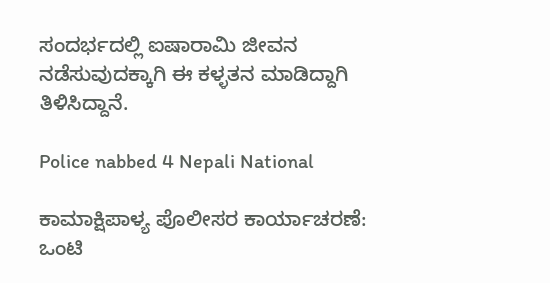ಸಂದರ್ಭದಲ್ಲಿ ಐಷಾರಾಮಿ ಜೀವನ ನಡೆಸುವುದಕ್ಕಾಗಿ ಈ ಕಳ್ಳತನ ಮಾಡಿದ್ದಾಗಿ ತಿಳಿಸಿದ್ದಾನೆ.

Police nabbed 4 Nepali National

ಕಾಮಾಕ್ಷಿಪಾಳ್ಯ ಪೊಲೀಸರ ಕಾರ್ಯಾಚರಣೆ:
ಒಂಟಿ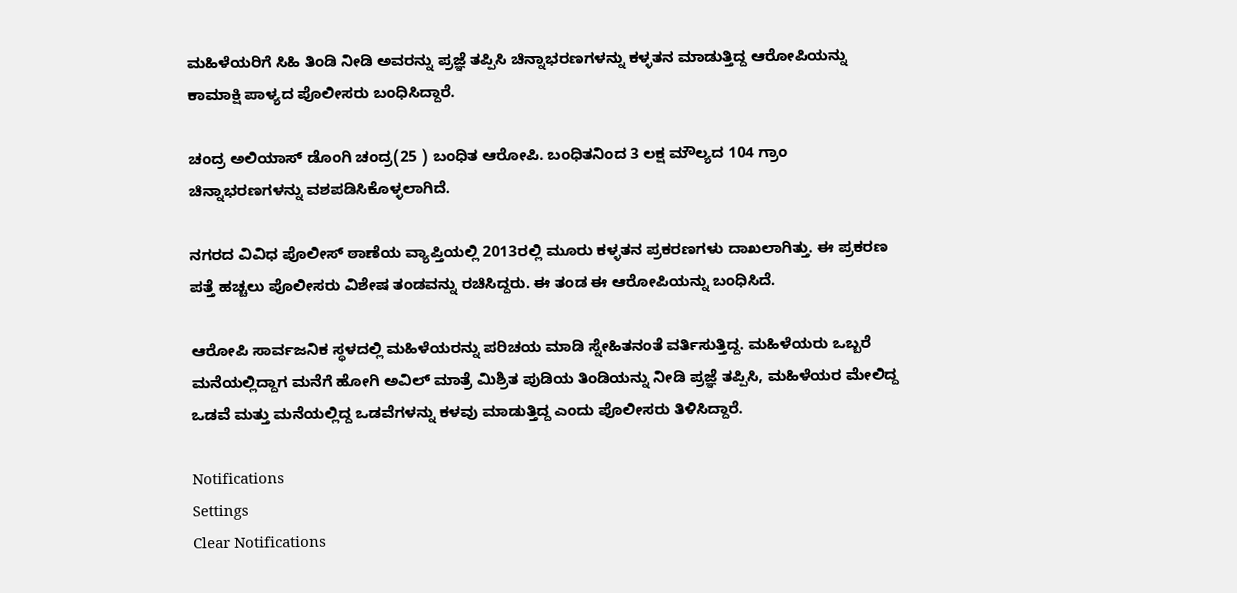ಮಹಿಳೆಯರಿಗೆ ಸಿಹಿ ತಿಂಡಿ ನೀಡಿ ಅವರನ್ನು ಪ್ರಜ್ಞೆ ತಪ್ಪಿಸಿ ಚಿನ್ನಾಭರಣಗಳನ್ನು ಕಳ್ಳತನ ಮಾಡುತ್ತಿದ್ದ ಆರೋಪಿಯನ್ನು ಕಾಮಾಕ್ಷಿ ಪಾಳ್ಯದ ಪೊಲೀಸರು ಬಂಧಿಸಿದ್ದಾರೆ.

ಚಂದ್ರ ಅಲಿಯಾಸ್‌ ಡೊಂಗಿ ಚಂದ್ರ(25 ) ಬಂಧಿತ ಆರೋಪಿ. ಬಂಧಿತನಿಂದ 3 ಲಕ್ಷ ಮೌಲ್ಯದ 104 ಗ್ರಾಂ ಚಿನ್ನಾಭರಣಗಳನ್ನು ವಶಪಡಿಸಿಕೊಳ್ಳಲಾಗಿದೆ.

ನಗರದ ವಿವಿಧ ಪೊಲೀಸ್‌ ಠಾಣೆಯ ವ್ಯಾಪ್ತಿಯಲ್ಲಿ 2013ರಲ್ಲಿ ಮೂರು ಕಳ್ಳತನ ಪ್ರಕರಣಗಳು ದಾಖಲಾಗಿತ್ತು. ಈ ಪ್ರಕರಣ ಪತ್ತೆ ಹಚ್ಚಲು ಪೊಲೀಸರು ವಿಶೇಷ ತಂಡವನ್ನು ರಚಿಸಿದ್ದರು. ಈ ತಂಡ ಈ ಆರೋಪಿಯನ್ನು ಬಂಧಿಸಿದೆ.

ಆರೋಪಿ ಸಾರ್ವಜನಿಕ ಸ್ಥಳದಲ್ಲಿ ಮಹಿಳೆಯರನ್ನು ಪರಿಚಯ ಮಾಡಿ ಸ್ನೇಹಿತನಂತೆ ವರ್ತಿಸುತ್ತಿದ್ದ. ಮಹಿಳೆಯರು ಒಬ್ಬರೆ ಮನೆಯಲ್ಲಿದ್ದಾಗ ಮನೆಗೆ ಹೋಗಿ ಅವಿಲ್ ಮಾತ್ರೆ ಮಿಶ್ರಿತ ಪುಡಿಯ ತಿಂಡಿಯನ್ನು ನೀಡಿ ಪ್ರಜ್ಞೆ ತಪ್ಪಿಸಿ, ಮಹಿಳೆಯರ ಮೇಲಿದ್ದ ಒಡವೆ ಮತ್ತು ಮನೆಯಲ್ಲಿದ್ದ ಒಡವೆಗಳನ್ನು ಕಳವು ಮಾಡುತ್ತಿದ್ದ ಎಂದು ಪೊಲೀಸರು ತಿಳಿಸಿದ್ದಾರೆ.

Notifications
Settings
Clear Notifications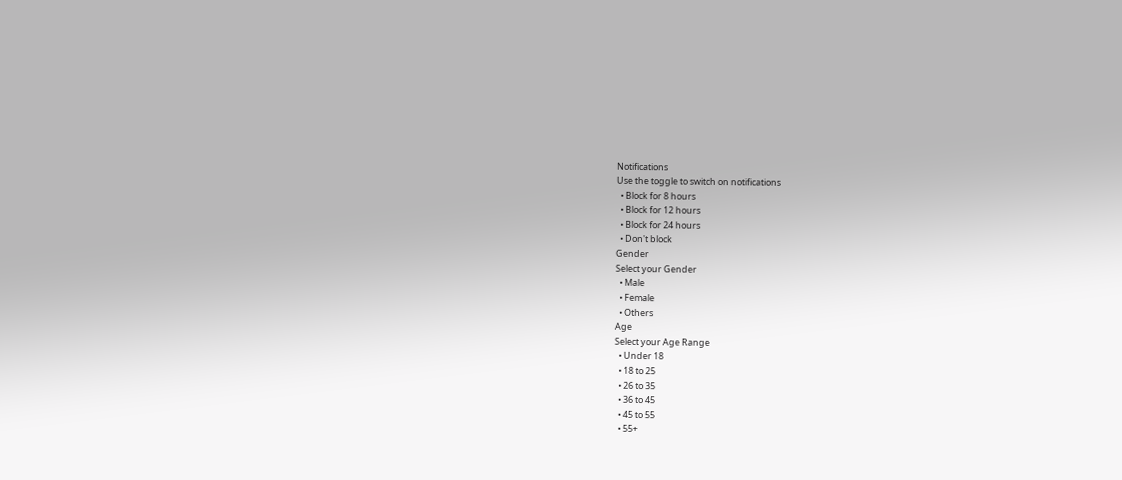Notifications
Use the toggle to switch on notifications
  • Block for 8 hours
  • Block for 12 hours
  • Block for 24 hours
  • Don't block
Gender
Select your Gender
  • Male
  • Female
  • Others
Age
Select your Age Range
  • Under 18
  • 18 to 25
  • 26 to 35
  • 36 to 45
  • 45 to 55
  • 55+